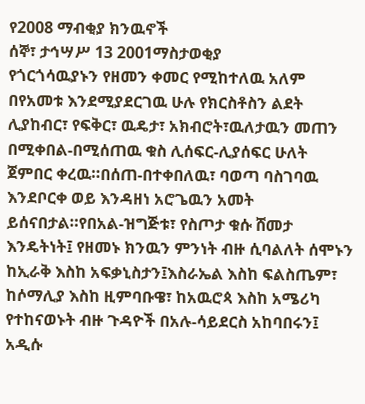የ2008 ማብቂያ ክንዉኖች
ሰኞ፣ ታኅሣሥ 13 2001ማስታወቂያ
የጎርጎሳዉያኑን የዘመን ቀመር የሚከተለዉ አለም በየአመቱ እንደሚያደርገዉ ሁሉ የክርስቶስን ልደት ሊያከብር፣ የፍቅር፣ ዉዴታ፣ አክብሮት፣ዉለታዉን መጠን በሚቀበል-በሚሰጠዉ ቁስ ሊሰፍር-ሊያሰፍር ሁለት ጀምበር ቀረዉ።በሰጠ-በተቀበለዉ፣ ባወጣ ባስገባዉ እንደቦርቀ ወይ እንዳዘነ አሮጌዉን አመት ይሰናበታል።የበአል-ዝግጅቱ፣ የስጦታ ቁሱ ሸመታ እንዴትነት፤ የዘመኑ ክንዉን ምንነት ብዙ ሲባልለት ሰሞኑን ከኢራቅ እስከ አፍቃኒስታን፤እስራኤል እስከ ፍልስጤም፣ ከሶማሊያ እስከ ዚምባቡዌ፣ ከአዉሮጳ እስከ አሜሪካ የተከናወኑት ብዙ ጉዳዮች በአሉ-ሳይደርስ አከባበሩን፤ አዲሱ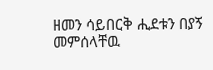ዘመን ሳይበርቅ ሒደቱን በያኝ መምሰላቸዉ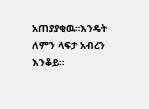አጠያያቂዉ።እንዴት ለምን ላፍታ አብረን እንቆይ።